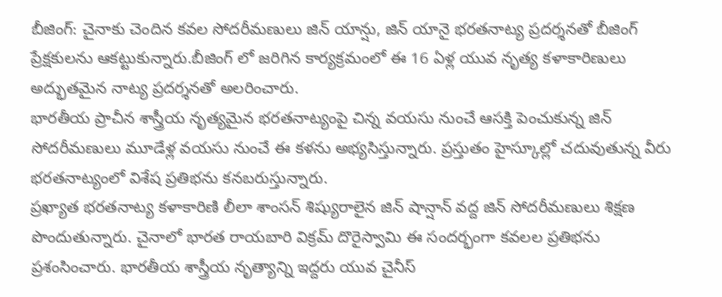బీజింగ్: చైనాకు చెందిన కవల సోదరీమణులు జిన్ యాన్షు, జిన్ యానై భరతనాట్య ప్రదర్శనతో బీజింగ్ ప్రేక్షకులను ఆకట్టుకున్నారు.బీజింగ్ లో జరిగిన కార్యక్రమంలో ఈ 16 ఏళ్ల యువ నృత్య కళాకారిణులు అద్భుతమైన నాట్య ప్రదర్శనతో అలరించారు.
భారతీయ ప్రాచీన శాస్త్రీయ నృత్యమైన భరతనాట్యంపై చిన్న వయసు నుంచే ఆసక్తి పెంచుకున్న జిన్ సోదరీమణులు మూడేళ్ల వయసు నుంచే ఈ కళను అభ్యసిస్తున్నారు. ప్రస్తుతం హైస్కూల్లో చదువుతున్న వీరు భరతనాట్యంలో విశేష ప్రతిభను కనబరుస్తున్నారు.
ప్రఖ్యాత భరతనాట్య కళాకారిణి లీలా శాంసన్ శిష్యురాలైన జిన్ షాన్షాన్ వద్ద జిన్ సోదరీమణులు శిక్షణ పొందుతున్నారు. చైనాలో భారత రాయబారి విక్రమ్ దొరైస్వామి ఈ సందర్భంగా కవలల ప్రతిభను ప్రశంసించారు. భారతీయ శాస్త్రీయ నృత్యాన్ని ఇద్దరు యువ చైనీస్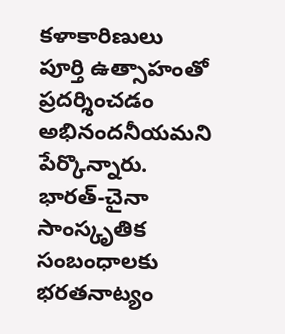కళాకారిణులు పూర్తి ఉత్సాహంతో ప్రదర్శించడం అభినందనీయమని పేర్కొన్నారు.
భారత్-చైనా సాంస్కృతిక సంబంధాలకు భరతనాట్యం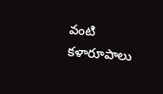వంటి కళారూపాలు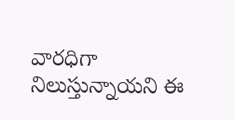వారధిగా నిలుస్తున్నాయని ఈ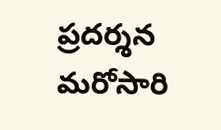ప్రదర్శన మరోసారి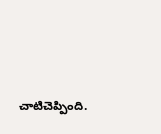చాటిచెప్పింది.